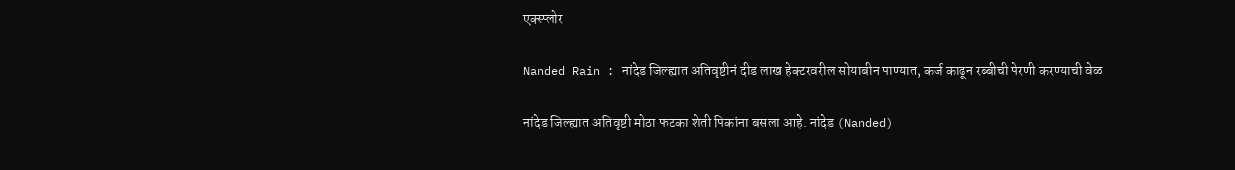एक्स्प्लोर

Nanded Rain : नांदेड जिल्ह्यात अतिवृष्टीनं दीड लाख हेक्टरवरील सोयाबीन पाण्यात, कर्ज काढून रब्बीची पेरणी करण्याची वेळ

नांदेड जिल्ह्यात अतिवृष्टी मोठा फटका शेती पिकांना बसला आहे. नांदेड (Nanded)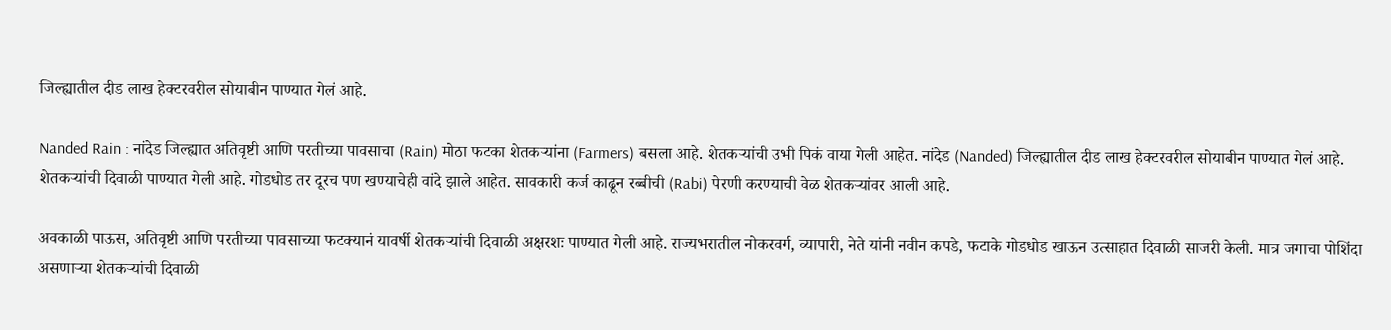जिल्ह्यातील दीड लाख हेक्टरवरील सोयाबीन पाण्यात गेलं आहे.

Nanded Rain : नांदेड जिल्ह्यात अतिवृष्टी आणि परतीच्या पावसाचा (Rain) मोठा फटका शेतकऱ्यांना (Farmers) बसला आहे. शेतकऱ्यांची उभी पिकं वाया गेली आहेत. नांदेड (Nanded) जिल्ह्यातील दीड लाख हेक्टरवरील सोयाबीन पाण्यात गेलं आहे. शेतकऱ्यांची दिवाळी पाण्यात गेली आहे. गोडधोड तर दूरच पण खण्याचेही वांदे झाले आहेत. सावकारी कर्ज काढून रब्बीची (Rabi) पेरणी करण्याची वेळ शेतकऱ्यांवर आली आहे.

अवकाळी पाऊस, अतिवृष्टी आणि परतीच्या पावसाच्या फटक्यानं यावर्षी शेतकऱ्यांची दिवाळी अक्षरशः पाण्यात गेली आहे. राज्यभरातील नोकरवर्ग, व्यापारी, नेते यांनी नवीन कपडे, फटाके गोडधोड खाऊन उत्साहात दिवाळी साजरी केली. मात्र जगाचा पोशिंदा असणाऱ्या शेतकऱ्यांची दिवाळी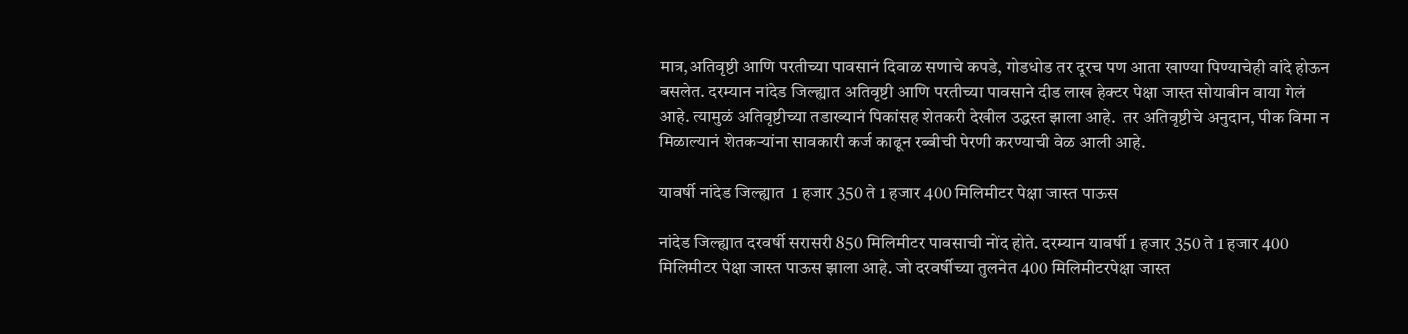मात्र,अतिवृष्टी आणि परतीच्या पावसानं दिवाळ सणाचे कपडे, गोडधोड तर दूरच पण आता खाण्या पिण्याचेही वांदे होऊन बसलेत. दरम्यान नांदेड जिल्ह्यात अतिवृष्टी आणि परतीच्या पावसाने दीड लाख हेक्टर पेक्षा जास्त सोयाबीन वाया गेलं आहे. त्यामुळं अतिवृष्टीच्या तडाख्यानं पिकांसह शेतकरी देखील उद्धस्त झाला आहे.  तर अतिवृष्टीचे अनुदान, पीक विमा न मिळाल्यानं शेतकऱ्यांना सावकारी कर्ज काढून रब्बीची पेरणी करण्याची वेळ आली आहे.

यावर्षी नांदेड जिल्ह्यात  1 हजार 350 ते 1 हजार 400 मिलिमीटर पेक्षा जास्त पाऊस

नांदेड जिल्ह्यात दरवर्षी सरासरी 850 मिलिमीटर पावसाची नोंद होते. दरम्यान यावर्षी 1 हजार 350 ते 1 हजार 400 मिलिमीटर पेक्षा जास्त पाऊस झाला आहे. जो दरवर्षीच्या तुलनेत 400 मिलिमीटरपेक्षा जास्त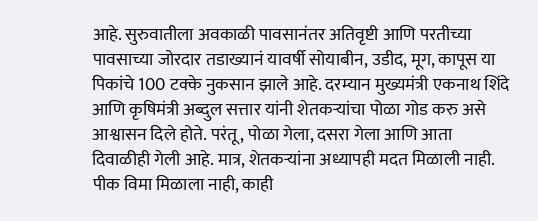आहे. सुरुवातीला अवकाळी पावसानंतर अतिवृष्टी आणि परतीच्या पावसाच्या जोरदार तडाख्यानं यावर्षी सोयाबीन, उडीद, मूग, कापूस या पिकांचे 100 टक्के नुकसान झाले आहे. दरम्यान मुख्यमंत्री एकनाथ शिंदे आणि कृषिमंत्री अब्दुल सत्तार यांनी शेतकऱ्यांचा पोळा गोड करु असे आश्वासन दिले होते. परंतू, पोळा गेला, दसरा गेला आणि आता दिवाळीही गेली आहे. मात्र, शेतकऱ्यांना अध्यापही मदत मिळाली नाही. पीक विमा मिळाला नाही, काही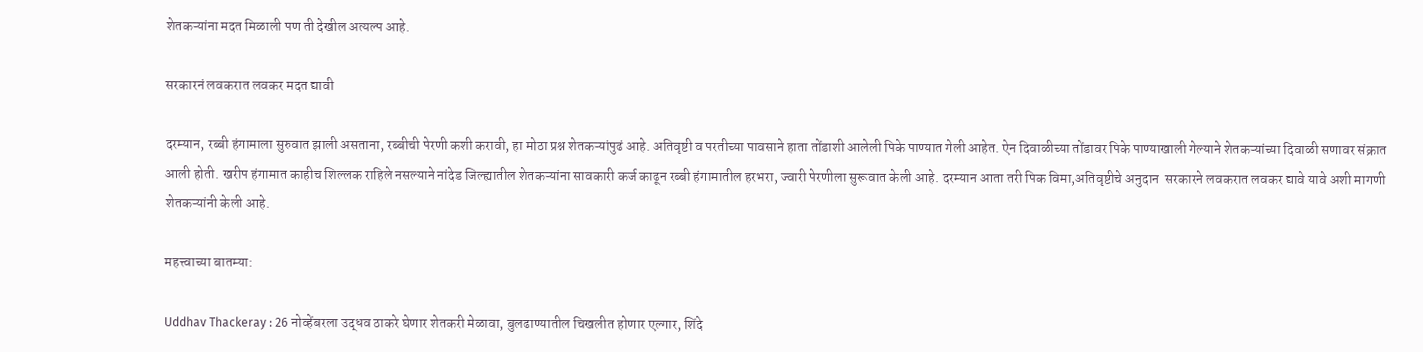शेतकऱ्यांना मदत मिळाली पण ती देखील अत्यल्प आहे.

सरकारनं लवकरात लवकर मदत द्यावी

दरम्यान, रब्बी हंगामाला सुरुवात झाली असताना, रब्बीची पेरणी कशी करावी, हा मोठा प्रश्न शेतकऱ्यांपुढं आहे. अतिवृष्टी व परतीच्या पावसाने हाता तोंडाशी आलेली पिके पाण्यात गेली आहेत. ऐन दिवाळीच्या तोंडावर पिके पाण्याखाली गेल्याने शेतकऱ्यांच्या दिवाळी सणावर संक्रात आली होती. खरीप हंगामात काहीच शिल्लक राहिले नसल्याने नांदेड जिल्ह्यातील शेतकऱ्यांना सावकारी कर्ज काढून रब्बी हंगामातील हरभरा, ज्वारी पेरणीला सुरूवात केली आहे. दरम्यान आता तरी पिक विमा,अतिवृष्टीचे अनुदान  सरकारने लवकरात लवकर द्यावे यावे अशी मागणी शेतकऱ्यांनी केली आहे.

महत्त्वाच्या बातम्या:

Uddhav Thackeray : 26 नोव्हेंबरला उद्धव ठाकरे घेणार शेतकरी मेळावा, बुलढाण्यातील चिखलीत होणार एल्गार, शिंदे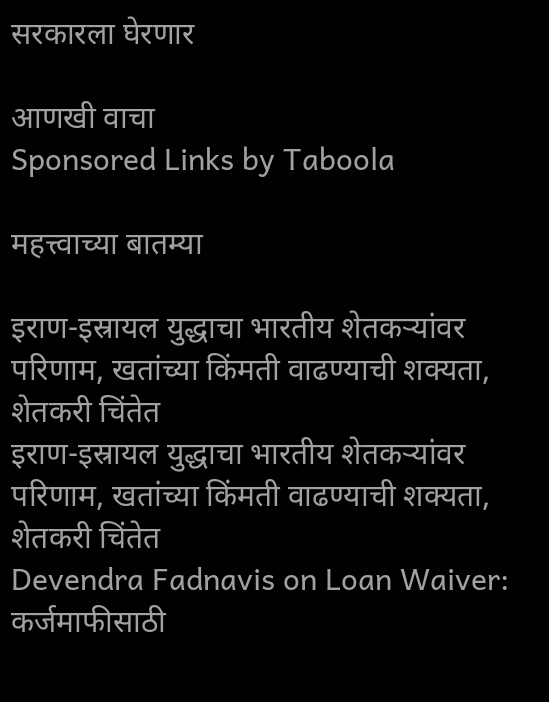सरकारला घेरणार

आणखी वाचा
Sponsored Links by Taboola

महत्त्वाच्या बातम्या

इराण-इस्रायल युद्धाचा भारतीय शेतकऱ्यांवर परिणाम, खतांच्या किंमती वाढण्याची शक्यता, शेतकरी चिंतेत
इराण-इस्रायल युद्धाचा भारतीय शेतकऱ्यांवर परिणाम, खतांच्या किंमती वाढण्याची शक्यता, शेतकरी चिंतेत
Devendra Fadnavis on Loan Waiver: कर्जमाफीसाठी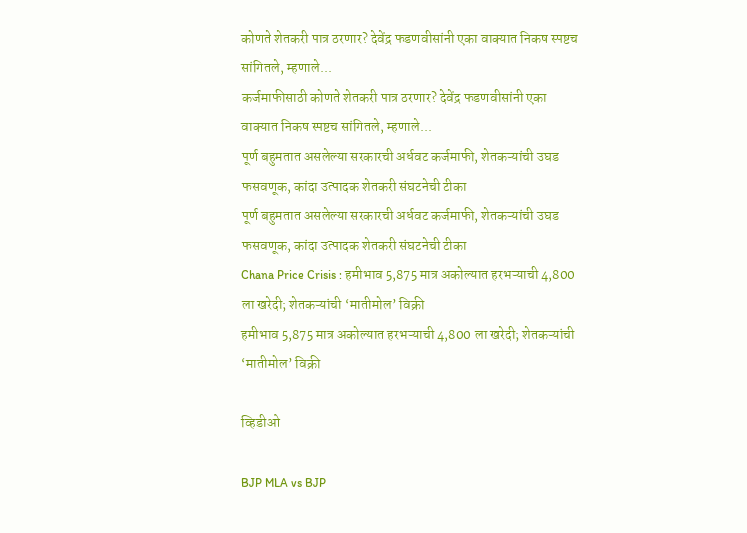कोणते शेतकरी पात्र ठरणार? देवेंद्र फडणवीसांनी एका वाक्यात निकष स्पष्टच सांगितले, म्हणाले...
कर्जमाफीसाठी कोणते शेतकरी पात्र ठरणार? देवेंद्र फडणवीसांनी एका वाक्यात निकष स्पष्टच सांगितले, म्हणाले...
पूर्ण बहुमतात असलेल्या सरकारची अर्धवट कर्जमाफी, शेतकऱ्यांची उघड फसवणूक, कांदा उत्पादक शेतकरी संघटनेची टीका
पूर्ण बहुमतात असलेल्या सरकारची अर्धवट कर्जमाफी, शेतकऱ्यांची उघड फसवणूक, कांदा उत्पादक शेतकरी संघटनेची टीका
Chana Price Crisis : हमीभाव 5,875 मात्र अकोल्यात हरभऱ्याची 4,800 ला खरेदी; शेतकऱ्यांची ‘मातीमोल’ विक्री
हमीभाव 5,875 मात्र अकोल्यात हरभऱ्याची 4,800 ला खरेदी; शेतकऱ्यांची ‘मातीमोल’ विक्री

व्हिडीओ

BJP MLA vs BJP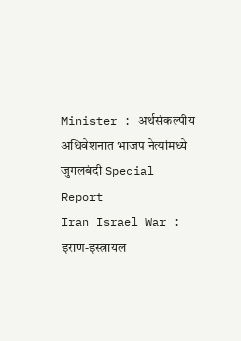Minister : अर्थसंकल्पीय अधिवेशनात भाजप नेत्यांमध्ये जुगलबंदी Special Report
Iran Israel War : इराण-इस्त्रायल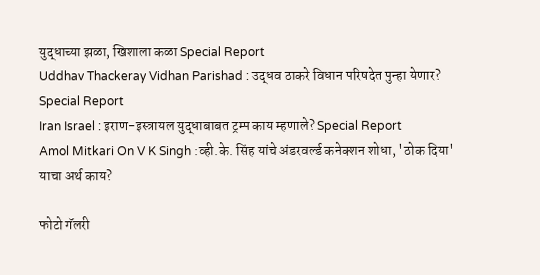युद्धाच्या झळा, खिशाला कळा Special Report
Uddhav Thackeray Vidhan Parishad : उद्धव ठाकरे विधान परिषदेत पुन्हा येणार? Special Report
Iran Israel : इराण-इस्त्रायल युद्धाबाबत ट्रम्प काय म्हणाले? Special Report
Amol Mitkari On V K Singh :व्ही.के. सिंह यांचे अंडरवर्ल्ड कनेक्शन शोधा, 'ठोक दिया' याचा अर्थ काय?

फोटो गॅलरी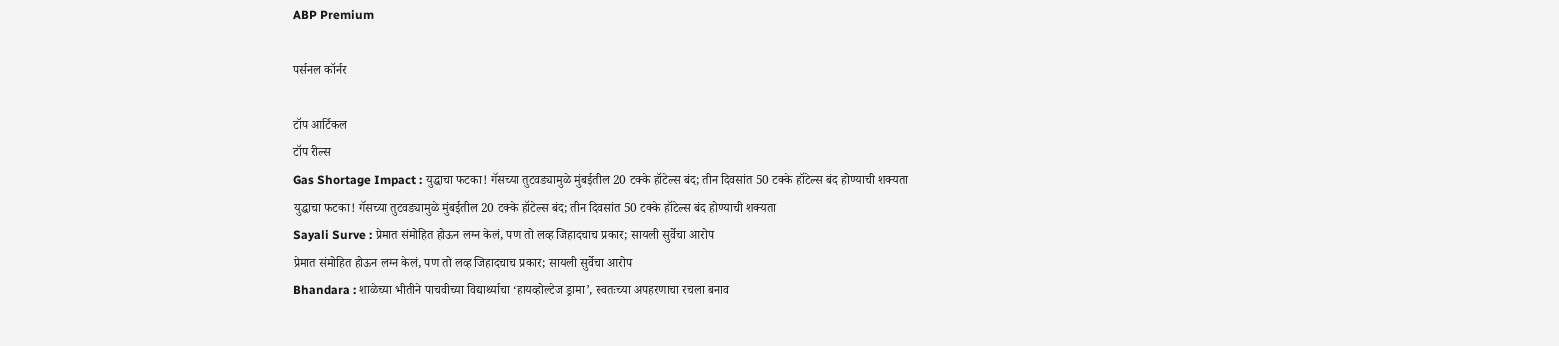ABP Premium

पर्सनल कॉर्नर

टॉप आर्टिकल
टॉप रील्स
Gas Shortage Impact : युद्धाचा फटका! गॅसच्या तुटवड्यामुळे मुंबईतील 20 टक्के हॉटेल्स बंद; तीन दिवसांत 50 टक्के हॉटेल्स बंद होण्याची शक्यता
युद्धाचा फटका! गॅसच्या तुटवड्यामुळे मुंबईतील 20 टक्के हॉटेल्स बंद; तीन दिवसांत 50 टक्के हॉटेल्स बंद होण्याची शक्यता
Sayali Surve : प्रेमात संमोहित होऊन लग्न केलं, पण तो लव्ह जिहादचाच प्रकार; सायली सुर्वेचा आरोप
प्रेमात संमोहित होऊन लग्न केलं, पण तो लव्ह जिहादचाच प्रकार; सायली सुर्वेचा आरोप
Bhandara : शाळेच्या भीतीने पाचवीच्या विद्यार्थ्याचा ‘हायव्होल्टेज ड्रामा’, स्वतःच्या अपहरणाचा रचला बनाव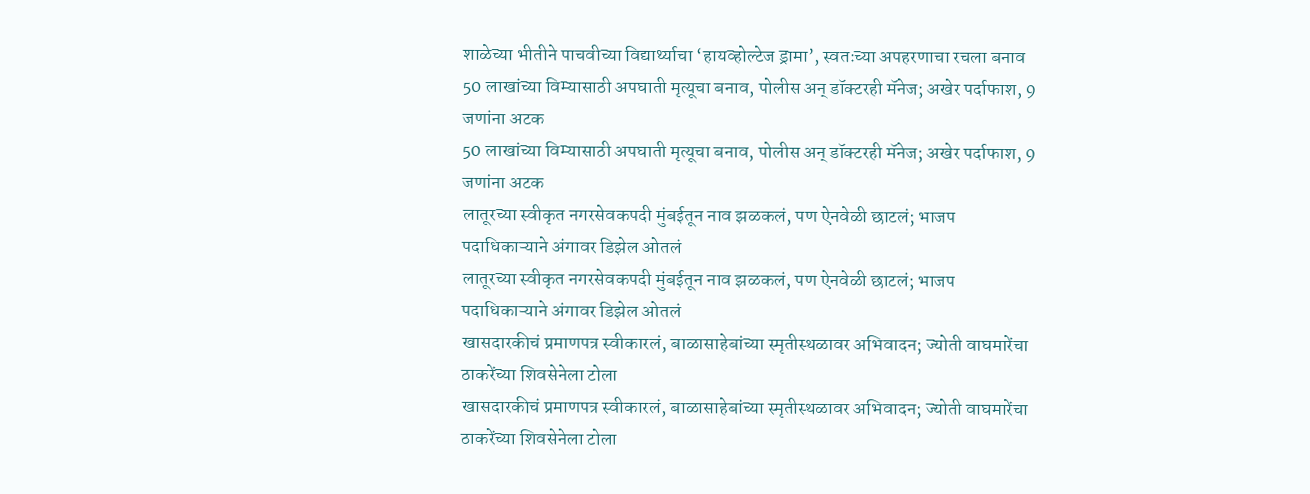शाळेच्या भीतीने पाचवीच्या विद्यार्थ्याचा ‘हायव्होल्टेज ड्रामा’, स्वतःच्या अपहरणाचा रचला बनाव
50 लाखांच्या विम्यासाठी अपघाती मृत्यूचा बनाव, पोलीस अन् डॉक्टरही मॅनेज; अखेर पर्दाफाश, 9 जणांना अटक
50 लाखांच्या विम्यासाठी अपघाती मृत्यूचा बनाव, पोलीस अन् डॉक्टरही मॅनेज; अखेर पर्दाफाश, 9 जणांना अटक
लातूरच्या स्वीकृत नगरसेवकपदी मुंबईतून नाव झळकलं, पण ऐनवेळी छाटलं; भाजप पदाधिकाऱ्याने अंगावर डिझेल ओतलं
लातूरच्या स्वीकृत नगरसेवकपदी मुंबईतून नाव झळकलं, पण ऐनवेळी छाटलं; भाजप पदाधिकाऱ्याने अंगावर डिझेल ओतलं
खासदारकीचं प्रमाणपत्र स्वीकारलं, बाळासाहेबांच्या स्मृतीस्थळावर अभिवादन; ज्योती वाघमारेंचा ठाकरेंच्या शिवसेनेला टोला
खासदारकीचं प्रमाणपत्र स्वीकारलं, बाळासाहेबांच्या स्मृतीस्थळावर अभिवादन; ज्योती वाघमारेंचा ठाकरेंच्या शिवसेनेला टोला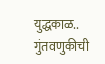युद्धकाळ.. गुंतवणुकीची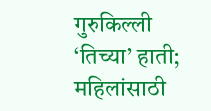गुरुकिल्ली ‘तिच्या’ हाती; महिलांसाठी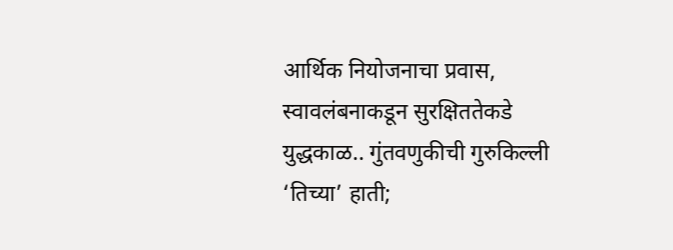आर्थिक नियोजनाचा प्रवास, स्वावलंबनाकडून सुरक्षिततेकडे
युद्धकाळ.. गुंतवणुकीची गुरुकिल्ली ‘तिच्या’ हाती;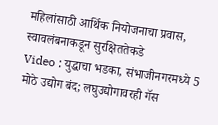महिलांसाठी आर्थिक नियोजनाचा प्रवास, स्वावलंबनाकडून सुरक्षिततेकडे
Video : युद्धाचा भडका, संभाजीनगरमध्ये 5 मोठे उद्योग बंद; लघुउद्योगावरही गॅस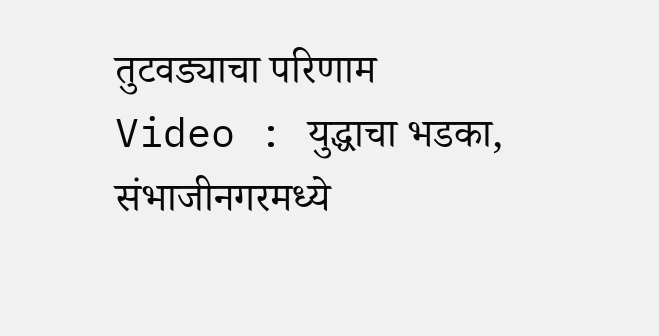तुटवड्याचा परिणाम
Video : युद्धाचा भडका, संभाजीनगरमध्ये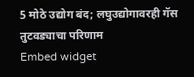5 मोठे उद्योग बंद; लघुउद्योगावरही गॅस तुटवड्याचा परिणाम
Embed widget